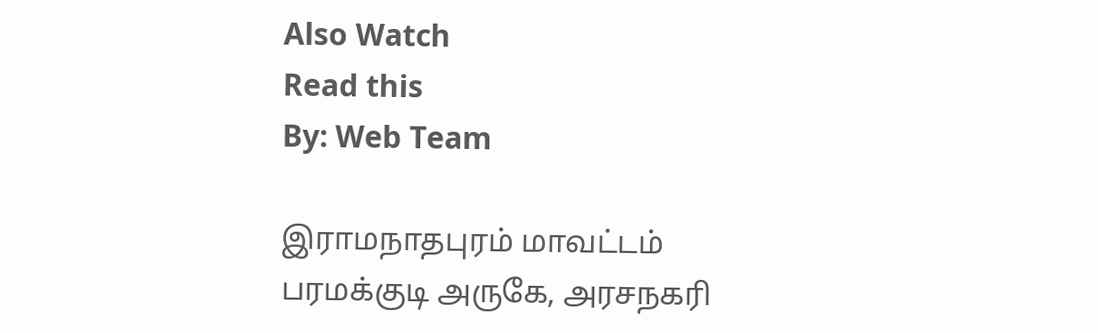Also Watch
Read this
By: Web Team

இராமநாதபுரம் மாவட்டம் பரமக்குடி அருகே, அரசநகரி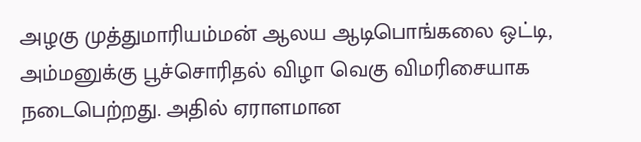அழகு முத்துமாரியம்மன் ஆலய ஆடிபொங்கலை ஒட்டி, அம்மனுக்கு பூச்சொரிதல் விழா வெகு விமரிசையாக நடைபெற்றது. அதில் ஏராளமான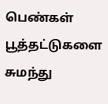பெண்கள் பூத்தட்டுகளை சுமந்து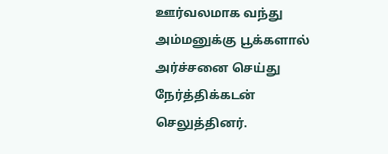ஊர்வலமாக வந்து அம்மனுக்கு பூக்களால் அர்ச்சனை செய்து நேர்த்திக்கடன் செலுத்தினர்.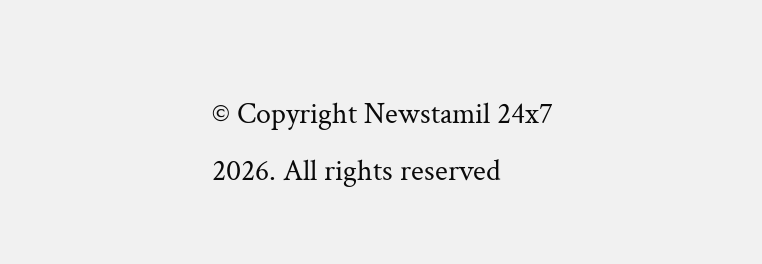© Copyright Newstamil 24x7 2026. All rights reserved